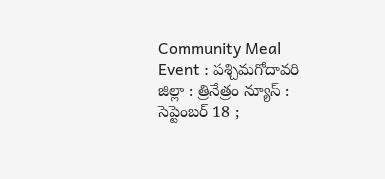Community Meal Event : పశ్చిమగోదావరి జిల్లా : త్రినేత్రం న్యూస్ : సెప్టెంబర్ 18 ;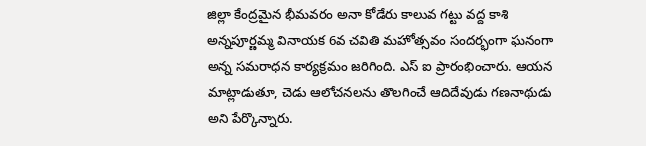జిల్లా కేంద్రమైన భీమవరం అనా కోడేరు కాలువ గట్టు వద్ద కాశి అన్నపూర్ణమ్మ వినాయక 6వ చవితి మహోత్సవం సందర్భంగా ఘనంగా అన్న సమరాధన కార్యక్రమం జరిగింది. ఎస్ ఐ ప్రారంభించారు. ఆయన మాట్లాడుతూ, చెడు ఆలోచనలను తొలగించే ఆదిదేవుడు గణనాథుడు అని పేర్కొన్నారు.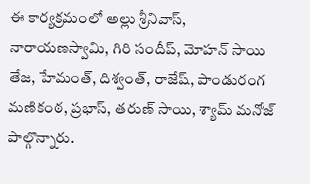ఈ కార్యక్రమంలో అల్లు శ్రీనివాస్, నారాయణస్వామి, గిరి సందీప్, మోహన్ సాయి తేజ, హేమంత్, దిశ్వంత్, రాజేష్, పాండురంగ మణికంఠ, ప్రభాస్, తరుణ్ సాయి, శ్యామ్ మనోజ్ పాల్గొన్నారు.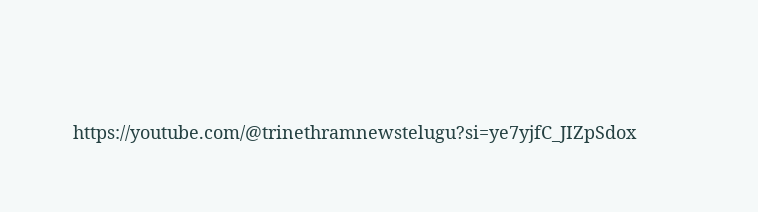https://youtube.com/@trinethramnewstelugu?si=ye7yjfC_JIZpSdox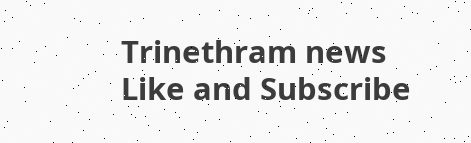Trinethram news
Like and Subscribe